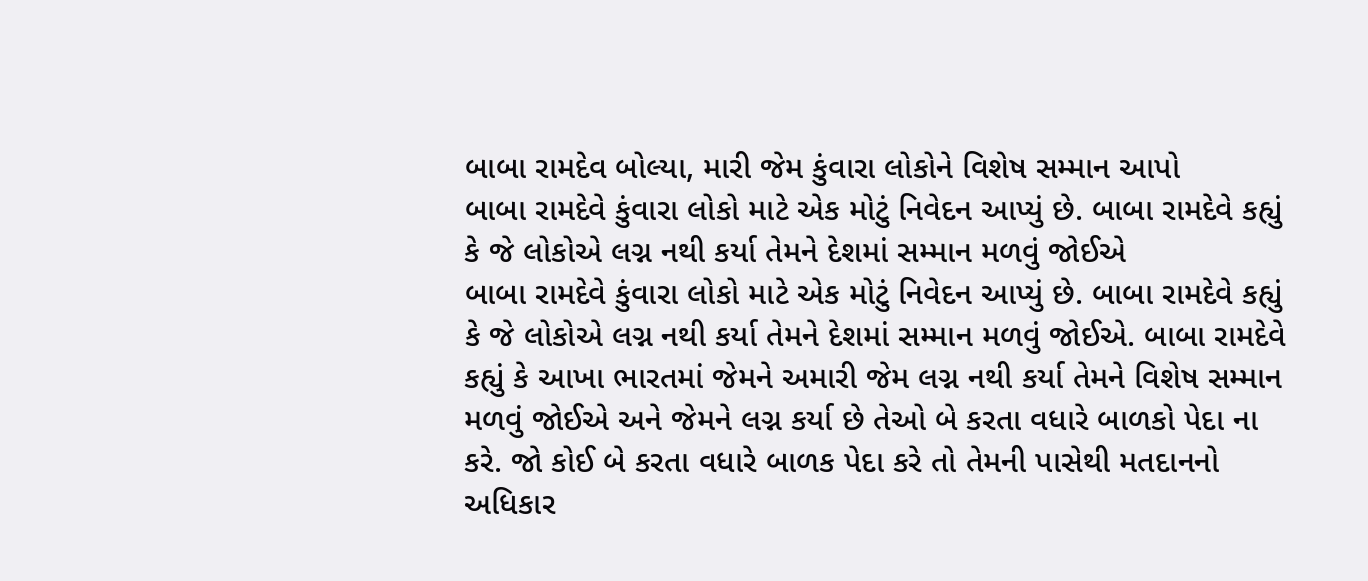બાબા રામદેવ બોલ્યા, મારી જેમ કુંવારા લોકોને વિશેષ સમ્માન આપો
બાબા રામદેવે કુંવારા લોકો માટે એક મોટું નિવેદન આપ્યું છે. બાબા રામદેવે કહ્યું કે જે લોકોએ લગ્ન નથી કર્યા તેમને દેશમાં સમ્માન મળવું જોઈએ
બાબા રામદેવે કુંવારા લોકો માટે એક મોટું નિવેદન આપ્યું છે. બાબા રામદેવે કહ્યું કે જે લોકોએ લગ્ન નથી કર્યા તેમને દેશમાં સમ્માન મળવું જોઈએ. બાબા રામદેવે કહ્યું કે આખા ભારતમાં જેમને અમારી જેમ લગ્ન નથી કર્યા તેમને વિશેષ સમ્માન મળવું જોઈએ અને જેમને લગ્ન કર્યા છે તેઓ બે કરતા વધારે બાળકો પેદા ના કરે. જો કોઈ બે કરતા વધારે બાળક પેદા કરે તો તેમની પાસેથી મતદાનનો અધિકાર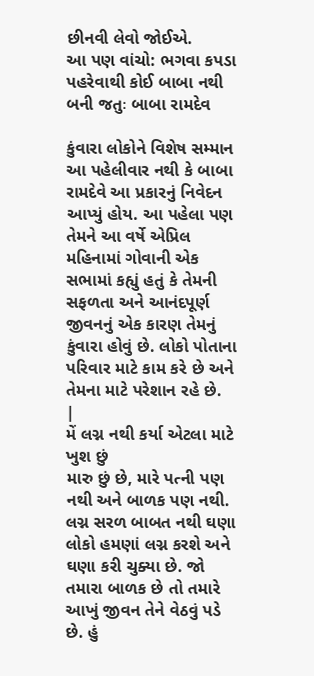છીનવી લેવો જોઈએ.
આ પણ વાંચો: ભગવા કપડા પહરેવાથી કોઈ બાબા નથી બની જતુઃ બાબા રામદેવ

કુંવારા લોકોને વિશેષ સમ્માન
આ પહેલીવાર નથી કે બાબા રામદેવે આ પ્રકારનું નિવેદન આપ્યું હોય. આ પહેલા પણ તેમને આ વર્ષે એપ્રિલ મહિનામાં ગોવાની એક સભામાં કહ્યું હતું કે તેમની સફળતા અને આનંદપૂર્ણ જીવનનું એક કારણ તેમનું કુંવારા હોવું છે. લોકો પોતાના પરિવાર માટે કામ કરે છે અને તેમના માટે પરેશાન રહે છે.
|
મેં લગ્ન નથી કર્યા એટલા માટે ખુશ છું
મારુ છું છે, મારે પત્ની પણ નથી અને બાળક પણ નથી. લગ્ન સરળ બાબત નથી ઘણા લોકો હમણાં લગ્ન કરશે અને ઘણા કરી ચુક્યા છે. જો તમારા બાળક છે તો તમારે આખું જીવન તેને વેઠવું પડે છે. હું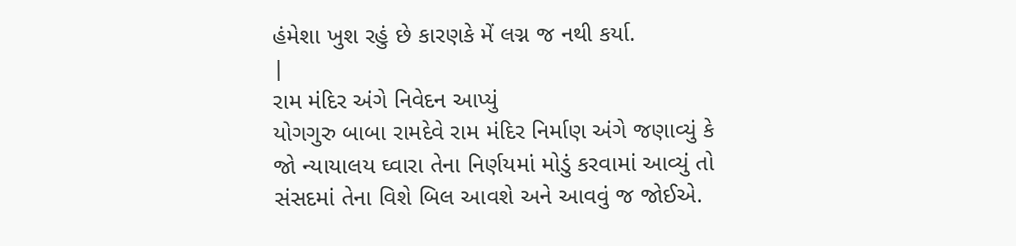હંમેશા ખુશ રહું છે કારણકે મેં લગ્ન જ નથી કર્યા.
|
રામ મંદિર અંગે નિવેદન આપ્યું
યોગગુરુ બાબા રામદેવે રામ મંદિર નિર્માણ અંગે જણાવ્યું કે જો ન્યાયાલય ઘ્વારા તેના નિર્ણયમાં મોડું કરવામાં આવ્યું તો સંસદમાં તેના વિશે બિલ આવશે અને આવવું જ જોઈએ.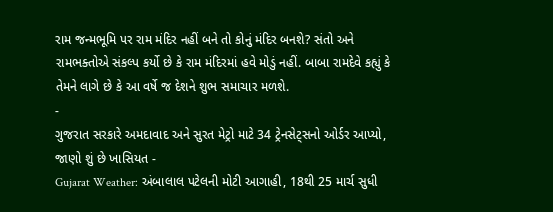રામ જન્મભૂમિ પર રામ મંદિર નહીં બને તો કોનું મંદિર બનશે? સંતો અને રામભક્તોએ સંકલ્પ કર્યો છે કે રામ મંદિરમાં હવે મોડું નહીં. બાબા રામદેવે કહ્યું કે તેમને લાગે છે કે આ વર્ષે જ દેશને શુભ સમાચાર મળશે.
-
ગુજરાત સરકારે અમદાવાદ અને સુરત મેટ્રો માટે 34 ટ્રેનસેટ્સનો ઓર્ડર આપ્યો, જાણો શું છે ખાસિયત -
Gujarat Weather: અંબાલાલ પટેલની મોટી આગાહી, 18થી 25 માર્ચ સુધી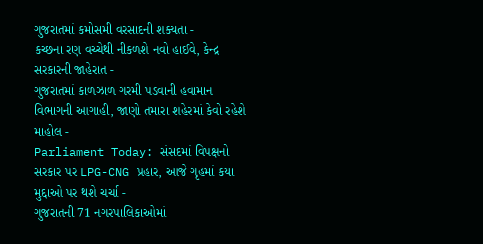ગુજરાતમાં કમોસમી વરસાદની શક્યતા -
કચ્છના રણ વચ્ચેથી નીકળશે નવો હાઈવે, કેન્દ્ર સરકારની જાહેરાત -
ગુજરાતમાં કાળઝાળ ગરમી પડવાની હવામાન વિભાગની આગાહી, જાણો તમારા શહેરમાં કેવો રહેશે માહોલ -
Parliament Today: સંસદમાં વિપક્ષનો સરકાર પર LPG-CNG પ્રહાર, આજે ગૃહમાં કયા મુદ્દાઓ પર થશે ચર્ચા -
ગુજરાતની 71 નગરપાલિકાઓમાં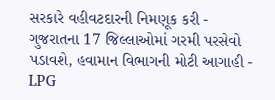સરકારે વહીવટદારની નિમણૂક કરી -
ગુજરાતના 17 જિલ્લાઓમાં ગરમી પરસેવો પડાવશે, હવામાન વિભાગની મોટી આગાહી -
LPG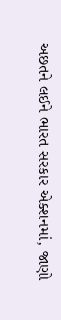અછતને લઈને ભારત સરકાર એક્શનમાં, જાણો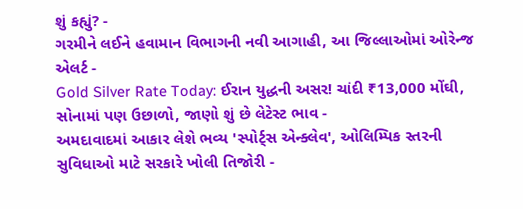શું કહ્યું? -
ગરમીને લઈને હવામાન વિભાગની નવી આગાહી, આ જિલ્લાઓમાં ઓરેન્જ એલર્ટ -
Gold Silver Rate Today: ઈરાન યુદ્ધની અસર! ચાંદી ₹13,000 મોંઘી, સોનામાં પણ ઉછાળો, જાણો શું છે લેટેસ્ટ ભાવ -
અમદાવાદમાં આકાર લેશે ભવ્ય 'સ્પોર્ટ્સ એન્ક્લેવ', ઓલિમ્પિક સ્તરની સુવિધાઓ માટે સરકારે ખોલી તિજોરી -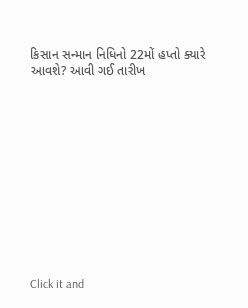કિસાન સન્માન નિધિનો 22મોં હપ્તો ક્યારે આવશે? આવી ગઈ તારીખ












Click it and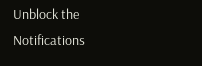Unblock the Notifications